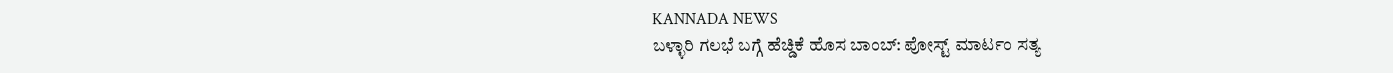KANNADA NEWS
ಬಳ್ಳಾರಿ ಗಲಭೆ ಬಗ್ಗೆ ಹೆಚ್ಡಿಕೆ ಹೊಸ ಬಾಂಬ್: ಪೋಸ್ಟ್ ಮಾರ್ಟಂ ಸತ್ಯ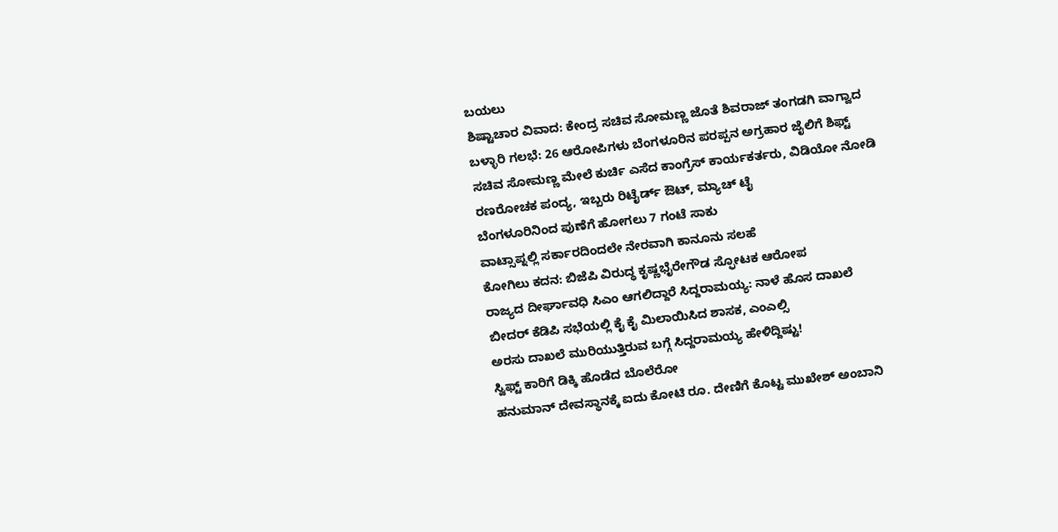ಬಯಲು
ಶಿಷ್ಟಾಚಾರ ವಿವಾದ: ಕೇಂದ್ರ ಸಚಿವ ಸೋಮಣ್ಣ ಜೊತೆ ಶಿವರಾಜ್ ತಂಗಡಗಿ ವಾಗ್ವಾದ
ಬಳ್ಳಾರಿ ಗಲಭೆ: 26 ಆರೋಪಿಗಳು ಬೆಂಗಳೂರಿನ ಪರಪ್ಪನ ಅಗ್ರಹಾರ ಜೈಲಿಗೆ ಶಿಫ್ಟ್
ಸಚಿವ ಸೋಮಣ್ಣ ಮೇಲೆ ಕುರ್ಚಿ ಎಸೆದ ಕಾಂಗ್ರೆಸ್ ಕಾರ್ಯಕರ್ತರು, ವಿಡಿಯೋ ನೋಡಿ
ರಣರೋಚಕ ಪಂದ್ಯ, ಇಬ್ಬರು ರಿಟೈರ್ಡ್ ಔಟ್, ಮ್ಯಾಚ್ ಟೈ
ಬೆಂಗಳೂರಿನಿಂದ ಪುಣೆಗೆ ಹೋಗಲು 7 ಗಂಟೆ ಸಾಕು
ವಾಟ್ಸಾಪ್ನಲ್ಲಿ ಸರ್ಕಾರದಿಂದಲೇ ನೇರವಾಗಿ ಕಾನೂನು ಸಲಹೆ
ಕೋಗಿಲು ಕದನ: ಬಿಜೆಪಿ ವಿರುದ್ಧ ಕೃಷ್ಣಭೈರೇಗೌಡ ಸ್ಫೋಟಕ ಆರೋಪ
ರಾಜ್ಯದ ದೀರ್ಘಾವಧಿ ಸಿಎಂ ಆಗಲಿದ್ದಾರೆ ಸಿದ್ದರಾಮಯ್ಯ: ನಾಳೆ ಹೊಸ ದಾಖಲೆ
ಬೀದರ್ ಕೆಡಿಪಿ ಸಭೆಯಲ್ಲಿ ಕೈ ಕೈ ಮಿಲಾಯಿಸಿದ ಶಾಸಕ, ಎಂಎಲ್ಸಿ
ಅರಸು ದಾಖಲೆ ಮುರಿಯುತ್ತಿರುವ ಬಗ್ಗೆ ಸಿದ್ದರಾಮಯ್ಯ ಹೇಳಿದ್ದಿಷ್ಟು!
ಸ್ವಿಫ್ಟ್ ಕಾರಿಗೆ ಡಿಕ್ಕಿ ಹೊಡೆದ ಬೊಲೆರೋ
ಹನುಮಾನ್ ದೇವಸ್ಥಾನಕ್ಕೆ ಐದು ಕೋಟಿ ರೂ. ದೇಣಿಗೆ ಕೊಟ್ಟ ಮುಖೇಶ್ ಅಂಬಾನಿ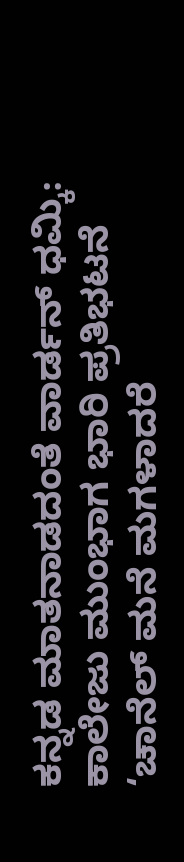ಕನ್ನಡ ಮಾತನಾಡದಂತೆ ವಾರ್ಡನ್ ಧಮ್ಕಿ: ಕಾಲೇಜು ಮುಂಭಾಗ ಭಾರಿ ಪ್ರತಿಭಟನೆ
‘ಚಾನೆಲ್ ಮನೆ ಮಗಳಾದರೆ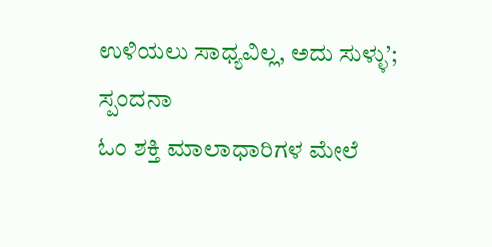ಉಳಿಯಲು ಸಾಧ್ಯವಿಲ್ಲ, ಅದು ಸುಳ್ಳು’; ಸ್ಪಂದನಾ
ಓಂ ಶಕ್ತಿ ಮಾಲಾಧಾರಿಗಳ ಮೇಲೆ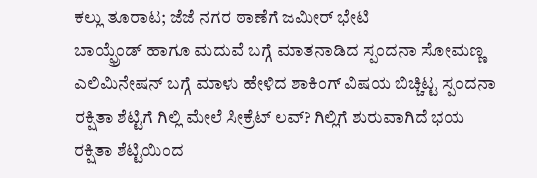ಕಲ್ಲು ತೂರಾಟ; ಜೆಜೆ ನಗರ ಠಾಣೆಗೆ ಜಮೀರ್ ಭೇಟಿ
ಬಾಯ್ಫ್ರೆಂಡ್ ಹಾಗೂ ಮದುವೆ ಬಗ್ಗೆ ಮಾತನಾಡಿದ ಸ್ಪಂದನಾ ಸೋಮಣ್ಣ
ಎಲಿಮಿನೇಷನ್ ಬಗ್ಗೆ ಮಾಳು ಹೇಳಿದ ಶಾಕಿಂಗ್ ವಿಷಯ ಬಿಚ್ಚಿಟ್ಟ ಸ್ಪಂದನಾ
ರಕ್ಷಿತಾ ಶೆಟ್ಟಿಗೆ ಗಿಲ್ಲಿ ಮೇಲೆ ಸೀಕ್ರೆಟ್ ಲವ್? ಗಿಲ್ಲಿಗೆ ಶುರುವಾಗಿದೆ ಭಯ
ರಕ್ಷಿತಾ ಶೆಟ್ಟಿಯಿಂದ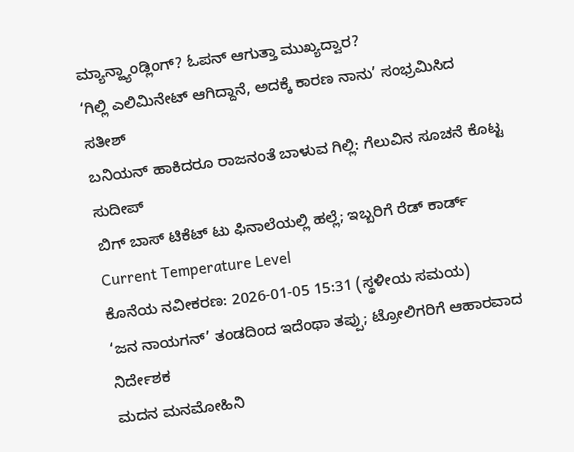ಮ್ಯಾನ್ಹ್ಯಾಂಡ್ಲಿಂಗ್? ಓಪನ್ ಆಗುತ್ತಾ ಮುಖ್ಯದ್ವಾರ?
‘ಗಿಲ್ಲಿ ಎಲಿಮಿನೇಟ್ ಆಗಿದ್ದಾನೆ, ಅದಕ್ಕೆ ಕಾರಣ ನಾನು’ ಸಂಭ್ರಮಿಸಿದ ಸತೀಶ್
ಬನಿಯನ್ ಹಾಕಿದರೂ ರಾಜನಂತೆ ಬಾಳುವ ಗಿಲ್ಲಿ: ಗೆಲುವಿನ ಸೂಚನೆ ಕೊಟ್ಟ ಸುದೀಪ್
ಬಿಗ್ ಬಾಸ್ ಟಿಕೆಟ್ ಟು ಫಿನಾಲೆಯಲ್ಲಿ ಹಲ್ಲೆ; ಇಬ್ಬರಿಗೆ ರೆಡ್ ಕಾರ್ಡ್
Current Temperature Level
ಕೊನೆಯ ನವೀಕರಣ: 2026-01-05 15:31 (ಸ್ಥಳೀಯ ಸಮಯ)
‘ಜನ ನಾಯಗನ್’ ತಂಡದಿಂದ ಇದೆಂಥಾ ತಪ್ಪು; ಟ್ರೋಲಿಗರಿಗೆ ಆಹಾರವಾದ ನಿರ್ದೇಶಕ
ಮದನ ಮನಮೋಹಿನಿ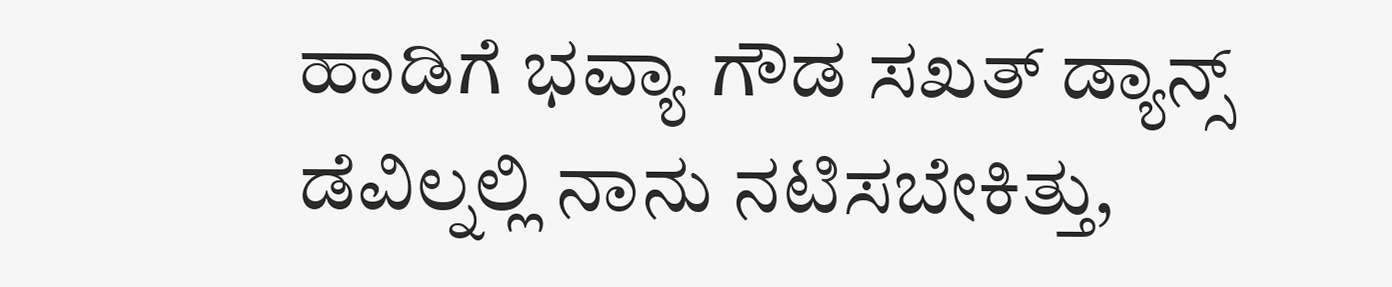ಹಾಡಿಗೆ ಭವ್ಯಾ ಗೌಡ ಸಖತ್ ಡ್ಯಾನ್ಸ್
ಡೆವಿಲ್ನಲ್ಲಿ ನಾನು ನಟಿಸಬೇಕಿತ್ತು,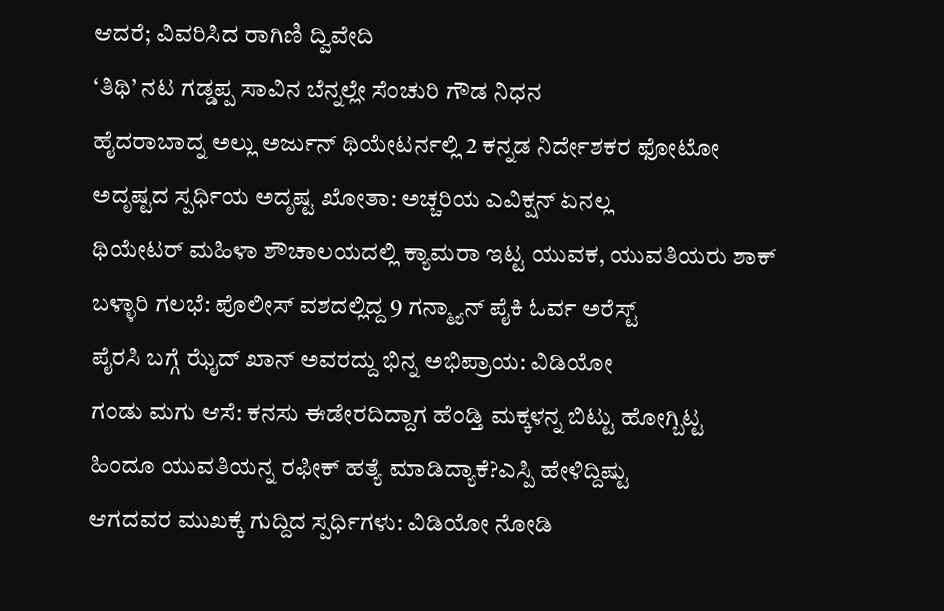ಆದರೆ; ವಿವರಿಸಿದ ರಾಗಿಣಿ ದ್ವಿವೇದಿ
‘ತಿಥಿ’ ನಟ ಗಡ್ಡಪ್ಪ ಸಾವಿನ ಬೆನ್ನಲ್ಲೇ ಸೆಂಚುರಿ ಗೌಡ ನಿಧನ
ಹೈದರಾಬಾದ್ನ ಅಲ್ಲು ಅರ್ಜುನ್ ಥಿಯೇಟರ್ನಲ್ಲಿ 2 ಕನ್ನಡ ನಿರ್ದೇಶಕರ ಫೋಟೋ
ಅದೃಷ್ಟದ ಸ್ಪರ್ಧಿಯ ಅದೃಷ್ಟ ಖೋತಾ: ಅಚ್ಚರಿಯ ಎವಿಕ್ಷನ್ ಏನಲ್ಲ
ಥಿಯೇಟರ್ ಮಹಿಳಾ ಶೌಚಾಲಯದಲ್ಲಿ ಕ್ಯಾಮರಾ ಇಟ್ಟ ಯುವಕ, ಯುವತಿಯರು ಶಾಕ್
ಬಳ್ಳಾರಿ ಗಲಭೆ: ಪೊಲೀಸ್ ವಶದಲ್ಲಿದ್ದ 9 ಗನ್ಮ್ಯಾನ್ ಪೈಕಿ ಓರ್ವ ಅರೆಸ್ಟ್
ಪೈರಸಿ ಬಗ್ಗೆ ಝೈದ್ ಖಾನ್ ಅವರದ್ದು ಭಿನ್ನ ಅಭಿಪ್ರಾಯ: ವಿಡಿಯೋ
ಗಂಡು ಮಗು ಆಸೆ: ಕನಸು ಈಡೇರದಿದ್ದಾಗ ಹೆಂಡ್ತಿ ಮಕ್ಕಳನ್ನ ಬಿಟ್ಟು ಹೋಗ್ಬಿಟ್ಟ
ಹಿಂದೂ ಯುವತಿಯನ್ನ ರಫೀಕ್ ಹತ್ಯೆ ಮಾಡಿದ್ಯಾಕೆ?ಎಸ್ಪಿ ಹೇಳಿದ್ದಿಷ್ಟು
ಆಗದವರ ಮುಖಕ್ಕೆ ಗುದ್ದಿದ ಸ್ಪರ್ಧಿಗಳು: ವಿಡಿಯೋ ನೋಡಿ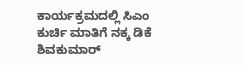ಕಾರ್ಯಕ್ರಮದಲ್ಲಿ ಸಿಎಂ ಕುರ್ಚಿ ಮಾತಿಗೆ ನಕ್ಕ ಡಿಕೆ ಶಿವಕುಮಾರ್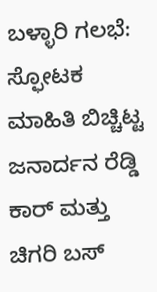ಬಳ್ಳಾರಿ ಗಲಭೆ: ಸ್ಫೋಟಕ ಮಾಹಿತಿ ಬಿಚ್ಚಿಟ್ಟ ಜನಾರ್ದನ ರೆಡ್ಡಿ
ಕಾರ್ ಮತ್ತು ಚಿಗರಿ ಬಸ್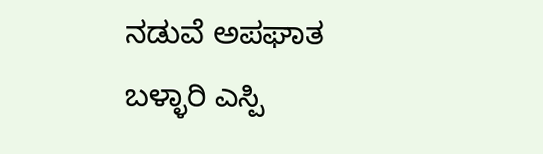ನಡುವೆ ಅಪಘಾತ
ಬಳ್ಳಾರಿ ಎಸ್ಪಿ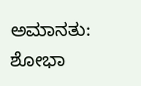ಅಮಾನತು: ಶೋಭಾ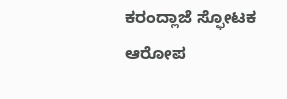ಕರಂದ್ಲಾಜೆ ಸ್ಫೋಟಕ ಆರೋಪ